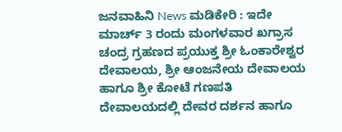ಜನವಾಹಿನಿ News ಮಡಿಕೇರಿ : ಇದೇ ಮಾರ್ಚ್ 3 ರಂದು ಮಂಗಳವಾರ ಖಗ್ರಾಸ ಚಂದ್ರ ಗ್ರಹಣದ ಪ್ರಯುಕ್ತ ಶ್ರೀ ಓಂಕಾರೇಶ್ವರ ದೇವಾಲಯ, ಶ್ರೀ ಆಂಜನೇಯ ದೇವಾಲಯ ಹಾಗೂ ಶ್ರೀ ಕೋಟೆ ಗಣಪತಿ ದೇವಾಲಯದಲ್ಲಿ ದೇವರ ದರ್ಶನ ಹಾಗೂ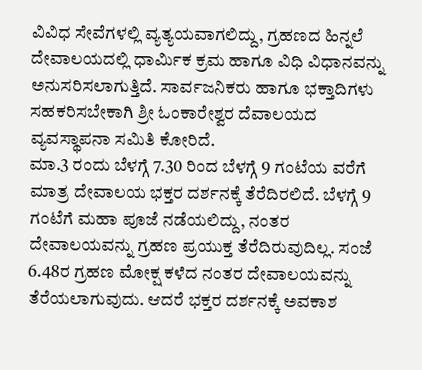ವಿವಿಧ ಸೇವೆಗಳಲ್ಲಿ ವ್ಯತ್ಯಯವಾಗಲಿದ್ದು, ಗ್ರಹಣದ ಹಿನ್ನಲೆ ದೇವಾಲಯದಲ್ಲಿ ಧಾರ್ಮಿಕ ಕ್ರಮ ಹಾಗೂ ವಿಧಿ ವಿಧಾನವನ್ನು ಅನುಸರಿಸಲಾಗುತ್ತಿದೆ. ಸಾರ್ವಜನಿಕರು ಹಾಗೂ ಭಕ್ತಾದಿಗಳು ಸಹಕರಿಸಬೇಕಾಗಿ ಶ್ರೀ ಓಂಕಾರೇಶ್ವರ ದೆವಾಲಯದ ವ್ಯವಸ್ಥಾಪನಾ ಸಮಿತಿ ಕೋರಿದೆ.
ಮಾ.3 ರಂದು ಬೆಳಗ್ಗೆ 7.30 ರಿಂದ ಬೆಳಗ್ಗೆ 9 ಗಂಟೆಯ ವರೆಗೆ ಮಾತ್ರ ದೇವಾಲಯ ಭಕ್ತರ ದರ್ಶನಕ್ಕೆ ತೆರೆದಿರಲಿದೆ. ಬೆಳಗ್ಗೆ 9 ಗಂಟೆಗೆ ಮಹಾ ಪೂಜೆ ನಡೆಯಲಿದ್ದು, ನಂತರ ದೇವಾಲಯವನ್ನು ಗ್ರಹಣ ಪ್ರಯುಕ್ತ ತೆರೆದಿರುವುದಿಲ್ಲ. ಸಂಜೆ 6.48ರ ಗ್ರಹಣ ಮೋಕ್ಷ ಕಳೆದ ನಂತರ ದೇವಾಲಯವನ್ನು ತೆರೆಯಲಾಗುವುದು. ಆದರೆ ಭಕ್ತರ ದರ್ಶನಕ್ಕೆ ಅವಕಾಶ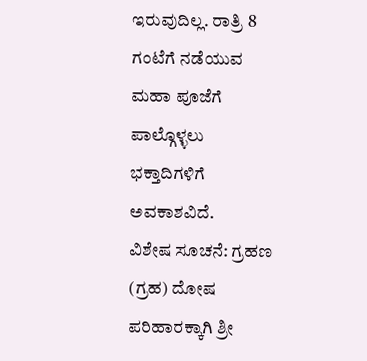ಇರುವುದಿಲ್ಲ. ರಾತ್ರಿ 8 ಗಂಟೆಗೆ ನಡೆಯುವ ಮಹಾ ಪೂಜೆಗೆ ಪಾಲ್ಗೊಳ್ಳಲು ಭಕ್ತಾದಿಗಳಿಗೆ ಅವಕಾಶವಿದೆ.
ವಿಶೇಷ ಸೂಚನೆ: ಗ್ರಹಣ (ಗ್ರಹ) ದೋಷ ಪರಿಹಾರಕ್ಕಾಗಿ ಶ್ರೀ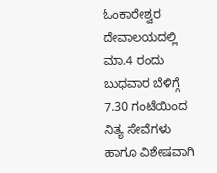ಓಂಕಾರೇಶ್ವರ ದೇವಾಲಯದಲ್ಲಿ ಮಾ.4 ರಂದು ಬುಧವಾರ ಬೆಳಿಗ್ಗೆ 7.30 ಗಂಟೆಯಿಂದ ನಿತ್ಯ ಸೇವೆಗಳು ಹಾಗೂ ವಿಶೇಷವಾಗಿ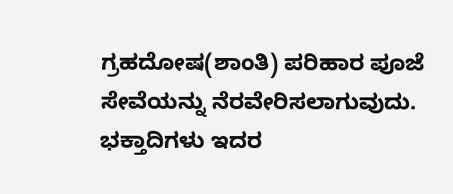ಗ್ರಹದೋಷ(ಶಾಂತಿ) ಪರಿಹಾರ ಪೂಜೆ ಸೇವೆಯನ್ನು ನೆರವೇರಿಸಲಾಗುವುದು. ಭಕ್ತಾದಿಗಳು ಇದರ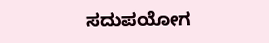ಸದುಪಯೋಗ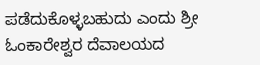ಪಡೆದುಕೊಳ್ಳಬಹುದು ಎಂದು ಶ್ರೀ ಓಂಕಾರೇಶ್ವರ ದೆವಾಲಯದ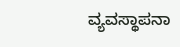ವ್ಯವಸ್ಥಾಪನಾ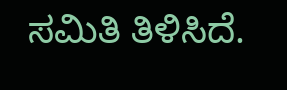ಸಮಿತಿ ತಿಳಿಸಿದೆ.